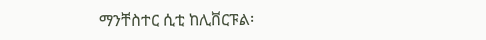ማንቸስተር ሲቲ ከሊቨርፑል፡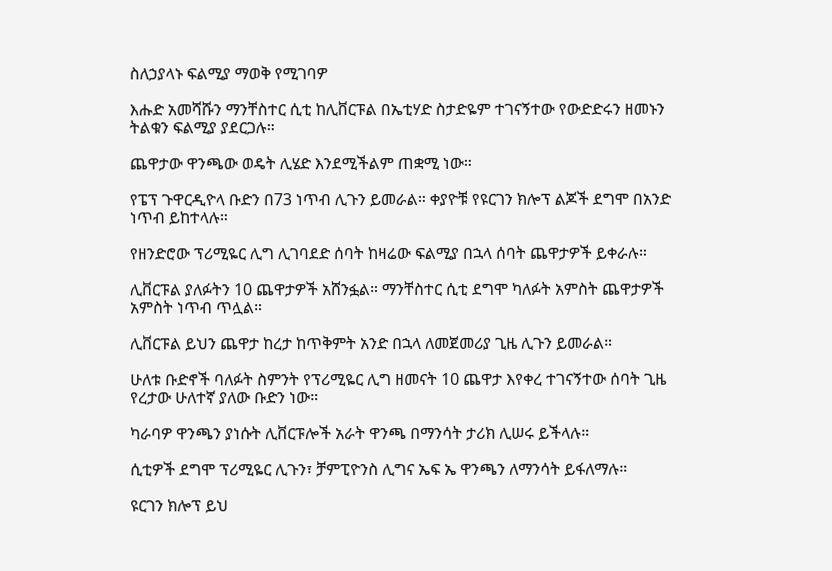ስለኃያላኑ ፍልሚያ ማወቅ የሚገባዎ

እሑድ አመሻሹን ማንቸስተር ሲቲ ከሊቨርፑል በኤቲሃድ ስታድዬም ተገናኝተው የውድድሩን ዘመኑን ትልቁን ፍልሚያ ያደርጋሉ።

ጨዋታው ዋንጫው ወዴት ሊሄድ እንደሚችልም ጠቋሚ ነው።

የፔፕ ጉዋርዲዮላ ቡድን በ73 ነጥብ ሊጉን ይመራል። ቀያዮቹ የዩርገን ክሎፕ ልጆች ደግሞ በአንድ ነጥብ ይከተላሉ።

የዘንድሮው ፕሪሚዬር ሊግ ሊገባደድ ሰባት ከዛሬው ፍልሚያ በኋላ ሰባት ጨዋታዎች ይቀራሉ።

ሊቨርፑል ያለፉትን 10 ጨዋታዎች አሸንፏል። ማንቸስተር ሲቲ ደግሞ ካለፉት አምስት ጨዋታዎች አምስት ነጥብ ጥሏል።

ሊቨርፑል ይህን ጨዋታ ከረታ ከጥቅምት አንድ በኋላ ለመጀመሪያ ጊዜ ሊጉን ይመራል።

ሁለቱ ቡድኖች ባለፉት ስምንት የፕሪሚዬር ሊግ ዘመናት 10 ጨዋታ እየቀረ ተገናኝተው ሰባት ጊዜ የረታው ሁለተኛ ያለው ቡድን ነው።

ካራባዎ ዋንጫን ያነሱት ሊቨርፑሎች አራት ዋንጫ በማንሳት ታሪክ ሊሠሩ ይችላሉ።

ሲቲዎች ደግሞ ፕሪሚዬር ሊጉን፣ ቻምፒዮንስ ሊግና ኤፍ ኤ ዋንጫን ለማንሳት ይፋለማሉ።

ዩርገን ክሎፕ ይህ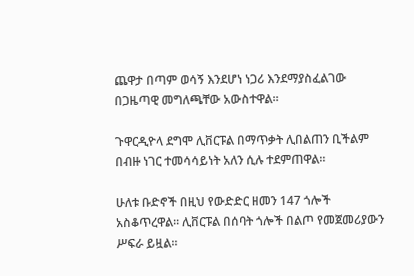ጨዋታ በጣም ወሳኝ እንደሆነ ነጋሪ እንደማያስፈልገው በጋዜጣዊ መግለጫቸው አውስተዋል።

ጉዋርዲዮላ ደግሞ ሊቨርፑል በማጥቃት ሊበልጠን ቢችልም በብዙ ነገር ተመሳሳይነት አለን ሲሉ ተደምጠዋል።

ሁለቱ ቡድኖች በዚህ የውድድር ዘመን 147 ጎሎች አስቆጥረዋል። ሊቨርፑል በሰባት ጎሎች በልጦ የመጀመሪያውን ሥፍራ ይዟል።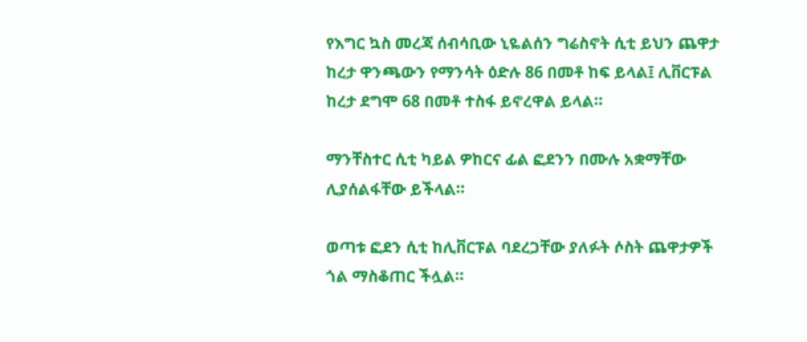የእግር ኳስ መረጃ ሰብሳቢው ኒዬልሰን ግሬስኖት ሲቲ ይህን ጨዋታ ከረታ ዋንጫውን የማንሳት ዕድሉ 86 በመቶ ከፍ ይላል፤ ሊቨርፑል ከረታ ደግሞ 68 በመቶ ተስፋ ይኖረዋል ይላል።

ማንቸስተር ሲቲ ካይል ዎከርና ፊል ፎደንን በሙሉ አቋማቸው ሊያሰልፋቸው ይችላል።

ወጣቱ ፎደን ሲቲ ከሊቨርፑል ባደረጋቸው ያለፉት ሶስት ጨዋታዎች ጎል ማስቆጠር ችሏል።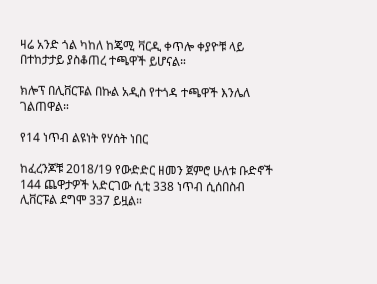ዛሬ አንድ ጎል ካከለ ከጄሚ ቫርዲ ቀጥሎ ቀያዮቹ ላይ በተከታታይ ያስቆጠረ ተጫዋች ይሆናል።

ክሎፕ በሊቨርፑል በኩል አዲስ የተጎዳ ተጫዋች እንሌለ ገልጠዋል።

የ14 ነጥብ ልዩነት የሃሰት ነበር

ከፈረንጆቹ 2018/19 የውድድር ዘመን ጀምሮ ሁለቱ ቡድኖች 144 ጨዋታዎች አድርገው ሲቲ 338 ነጥብ ሲሰበስብ ሊቨርፑል ደግሞ 337 ይዟል።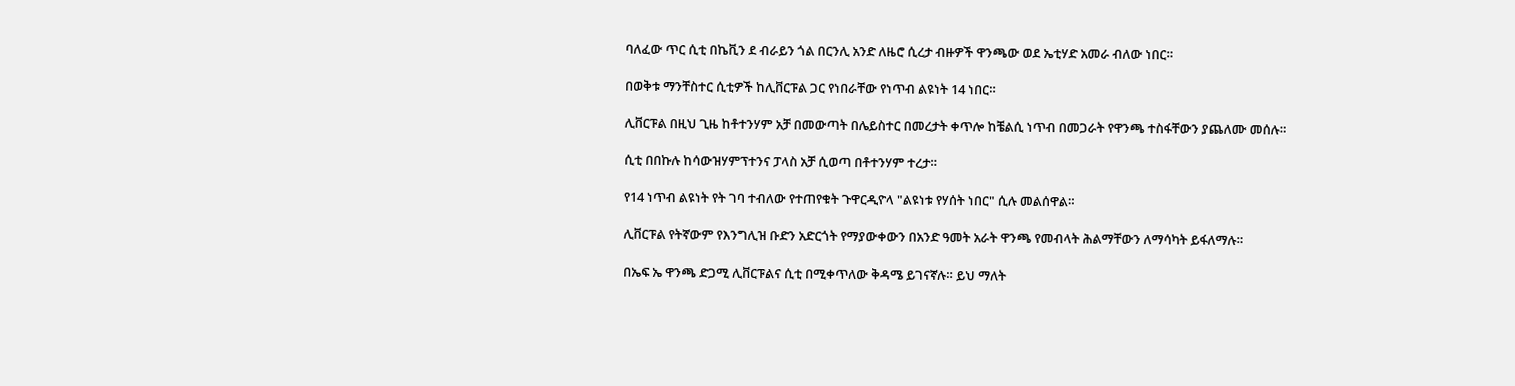ባለፈው ጥር ሲቲ በኬቪን ደ ብራይን ጎል በርንሊ አንድ ለዜሮ ሲረታ ብዙዎች ዋንጫው ወደ ኤቲሃድ አመራ ብለው ነበር።

በወቅቱ ማንቸስተር ሲቲዎች ከሊቨርፑል ጋር የነበራቸው የነጥብ ልዩነት 14 ነበር።

ሊቨርፑል በዚህ ጊዜ ከቶተንሃም አቻ በመውጣት በሌይስተር በመረታት ቀጥሎ ከቼልሲ ነጥብ በመጋራት የዋንጫ ተስፋቸውን ያጨለሙ መሰሉ።

ሲቲ በበኩሉ ከሳውዝሃምፕተንና ፓላስ አቻ ሲወጣ በቶተንሃም ተረታ።

የ14 ነጥብ ልዩነት የት ገባ ተብለው የተጠየቁት ጉዋርዲዮላ "ልዩነቱ የሃሰት ነበር" ሲሉ መልሰዋል።

ሊቨርፑል የትኛውም የእንግሊዝ ቡድን አድርጎት የማያውቀውን በአንድ ዓመት አራት ዋንጫ የመብላት ሕልማቸውን ለማሳካት ይፋለማሉ።

በኤፍ ኤ ዋንጫ ድጋሚ ሊቨርፑልና ሲቲ በሚቀጥለው ቅዳሜ ይገናኛሉ። ይህ ማለት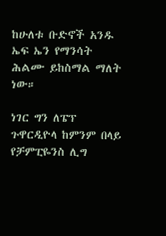ከሁለቱ ቡድኖች አንዱ ኤፍ ኤን የማንሳት ሕልሙ ይከስማል ማለት ነው።

ነገር ግን ለፔፕ ጉዋርዲዮላ ከምንም በላይ የቻምፒዬንስ ሊግ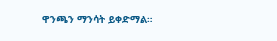ዋንጫን ማንሳት ይቀድማል።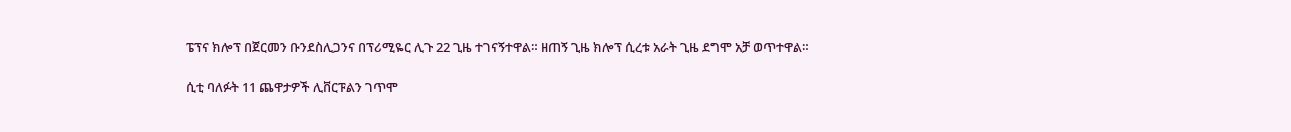ፔፕና ክሎፕ በጀርመን ቡንደስሊጋንና በፕሪሚዬር ሊጉ 22 ጊዜ ተገናኝተዋል። ዘጠኝ ጊዜ ክሎፕ ሲረቱ አራት ጊዜ ደግሞ አቻ ወጥተዋል።

ሲቲ ባለፉት 11 ጨዋታዎች ሊቨርፑልን ገጥሞ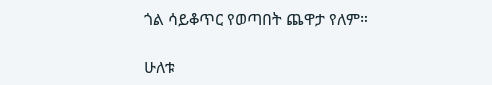ጎል ሳይቆጥር የወጣበት ጨዋታ የለም።

ሁለቱ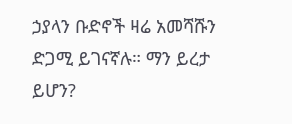ኃያላን ቡድኖች ዛሬ አመሻሹን ድጋሚ ይገናኛሉ። ማን ይረታ ይሆን?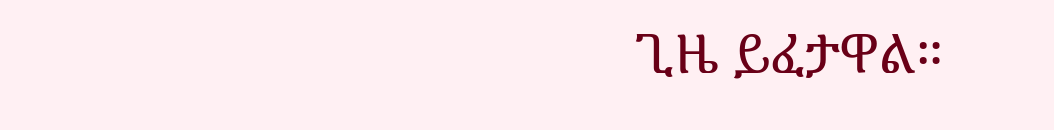ጊዜ ይፈታዋል።